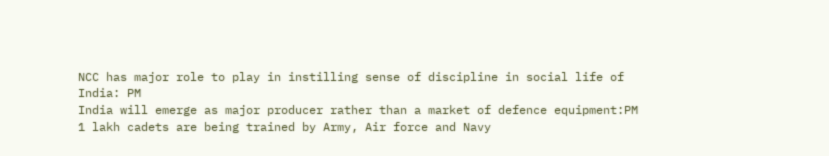NCC has major role to play in instilling sense of discipline in social life of India: PM
India will emerge as major producer rather than a market of defence equipment:PM
1 lakh cadets are being trained by Army, Air force and Navy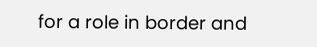for a role in border and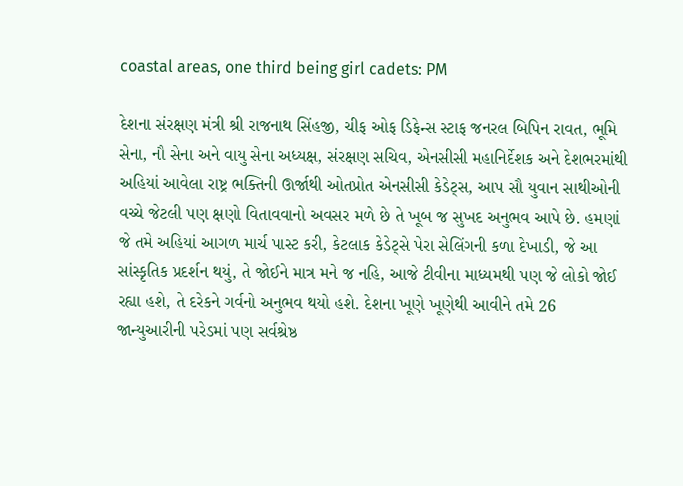coastal areas, one third being girl cadets: PM

દેશના સંરક્ષણ મંત્રી શ્રી રાજનાથ સિંહજી, ચીફ ઓફ ડિફેન્સ સ્ટાફ જનરલ બિપિન રાવત, ભૂમિ સેના, નૌ સેના અને વાયુ સેના અધ્યક્ષ, સંરક્ષણ સચિવ, એનસીસી મહાનિર્દેશક અને દેશભરમાંથી અહિયાં આવેલા રાષ્ટ્ર ભક્તિની ઊર્જાથી ઓતપ્રોત એનસીસી કેડેટ્સ, આપ સૌ યુવાન સાથીઓની વચ્ચે જેટલી પણ ક્ષણો વિતાવવાનો અવસર મળે છે તે ખૂબ જ સુખદ અનુભવ આપે છે. હમણાં જે તમે અહિયાં આગળ માર્ચ પાસ્ટ કરી, કેટલાક કેડેટ્સે પેરા સેલિંગની કળા દેખાડી, જે આ સાંસ્કૃતિક પ્રદર્શન થયું, તે જોઈને માત્ર મને જ નહિ, આજે ટીવીના માધ્યમથી પણ જે લોકો જોઈ રહ્યા હશે, તે દરેકને ગર્વનો અનુભવ થયો હશે. દેશના ખૂણે ખૂણેથી આવીને તમે 26 જાન્યુઆરીની પરેડમાં પણ સર્વશ્રેષ્ઠ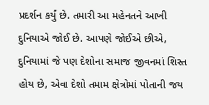પ્રદર્શન કર્યું છે. તમારી આ મહેનતને આખી દુનિયાએ જોઈ છે. આપણે જોઈએ છીએ, દુનિયામાં જે પણ દેશોના સમાજ જીવનમાં શિસ્ત હોય છે, એવા દેશો તમામ ક્ષેત્રોમાં પોતાની જય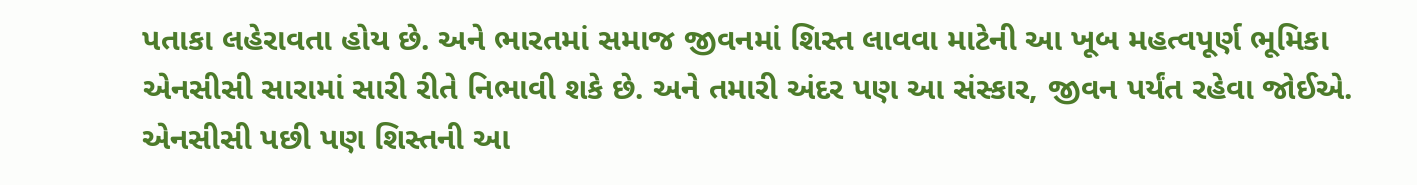પતાકા લહેરાવતા હોય છે. અને ભારતમાં સમાજ જીવનમાં શિસ્ત લાવવા માટેની આ ખૂબ મહત્વપૂર્ણ ભૂમિકા એનસીસી સારામાં સારી રીતે નિભાવી શકે છે. અને તમારી અંદર પણ આ સંસ્કાર, જીવન પર્યંત રહેવા જોઈએ. એનસીસી પછી પણ શિસ્તની આ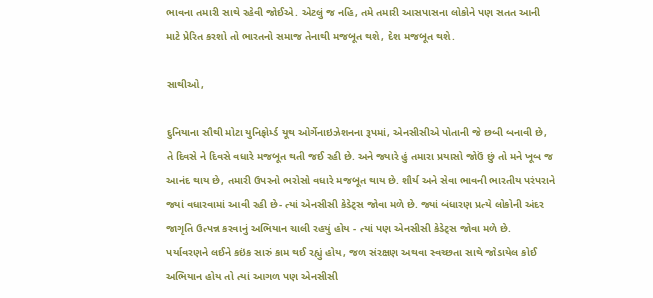ભાવના તમારી સાથે રહેવી જોઈએ. એટલું જ નહિ, તમે તમારી આસપાસના લોકોને પણ સતત આની માટે પ્રેરિત કરશો તો ભારતનો સમાજ તેનાથી મજબૂત થશે, દેશ મજબૂત થશે.

સાથીઓ,

દુનિયાના સૌથી મોટા યુનિફોર્મ્ડ યૂથ ઓર્ગેનાઇઝેશનના રૂપમાં, એનસીસીએ પોતાની જે છબી બનાવી છે, તે દિવસે ને દિવસે વધારે મજબૂત થતી જઈ રહી છે. અને જ્યારે હું તમારા પ્રયાસો જોઉં છું તો મને ખૂબ જ આનંદ થાય છે, તમારી ઉપરનો ભરોસો વધારે મજબૂત થાય છે. શૌર્ય અને સેવા ભાવની ભારતીય પરંપરાને જ્યાં વધારવામાં આવી રહી છે- ત્યાં એનસીસી કેડેટ્સ જોવા મળે છે. જ્યાં બંધારણ પ્રત્યે લોકોની અંદર જાગૃતિ ઉત્પન્ન કરવાનું અભિયાન ચાલી રહયું હોય - ત્યાં પણ એનસીસી કેડેટ્સ જોવા મળે છે. પર્યાવરણને લઈને કઇંક સારું કામ થઈ રહ્યું હોય, જળ સંરક્ષણ અથવા સ્વચ્છતા સાથે જોડાયેલ કોઈ અભિયાન હોય તો ત્યાં આગળ પણ એનસીસી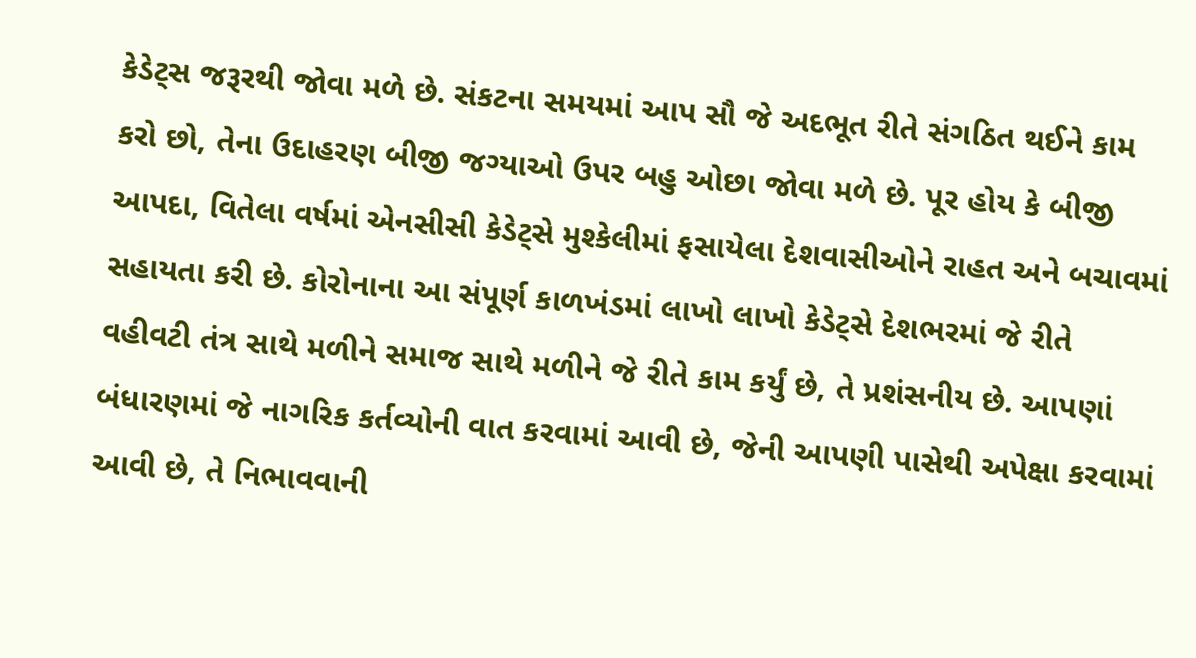કેડેટ્સ જરૂરથી જોવા મળે છે. સંકટના સમયમાં આપ સૌ જે અદભૂત રીતે સંગઠિત થઈને કામ કરો છો, તેના ઉદાહરણ બીજી જગ્યાઓ ઉપર બહુ ઓછા જોવા મળે છે. પૂર હોય કે બીજી આપદા, વિતેલા વર્ષમાં એનસીસી કેડેટ્સે મુશ્કેલીમાં ફસાયેલા દેશવાસીઓને રાહત અને બચાવમાં સહાયતા કરી છે. કોરોનાના આ સંપૂર્ણ કાળખંડમાં લાખો લાખો કેડેટ્સે દેશભરમાં જે રીતે વહીવટી તંત્ર સાથે મળીને સમાજ સાથે મળીને જે રીતે કામ કર્યું છે, તે પ્રશંસનીય છે. આપણાં બંધારણમાં જે નાગરિક કર્તવ્યોની વાત કરવામાં આવી છે, જેની આપણી પાસેથી અપેક્ષા કરવામાં આવી છે, તે નિભાવવાની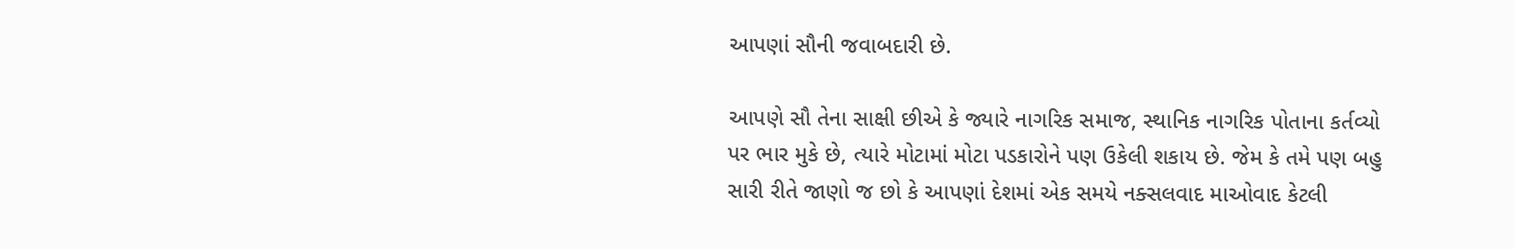આપણાં સૌની જવાબદારી છે.

આપણે સૌ તેના સાક્ષી છીએ કે જ્યારે નાગરિક સમાજ, સ્થાનિક નાગરિક પોતાના કર્તવ્યો પર ભાર મુકે છે, ત્યારે મોટામાં મોટા પડકારોને પણ ઉકેલી શકાય છે. જેમ કે તમે પણ બહુ સારી રીતે જાણો જ છો કે આપણાં દેશમાં એક સમયે નક્સલવાદ માઓવાદ કેટલી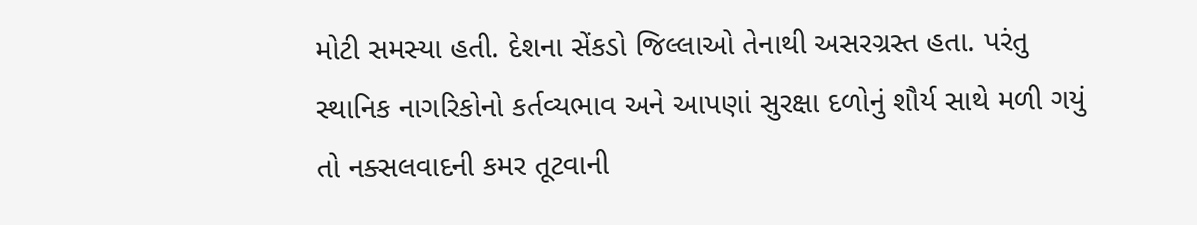મોટી સમસ્યા હતી. દેશના સેંકડો જિલ્લાઓ તેનાથી અસરગ્રસ્ત હતા. પરંતુ સ્થાનિક નાગરિકોનો કર્તવ્યભાવ અને આપણાં સુરક્ષા દળોનું શૌર્ય સાથે મળી ગયું તો નક્સલવાદની કમર તૂટવાની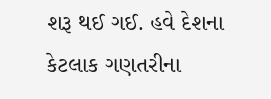શરૂ થઈ ગઈ. હવે દેશના કેટલાક ગણતરીના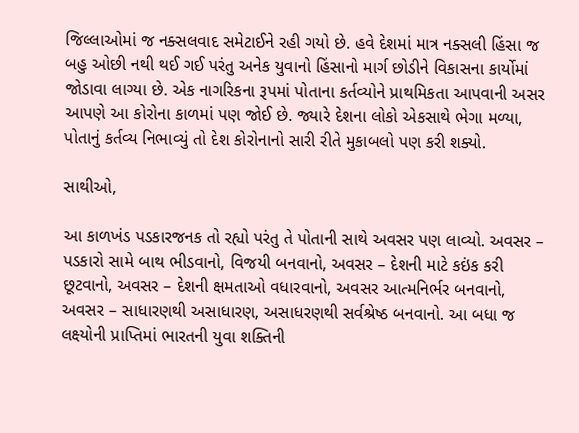જિલ્લાઓમાં જ નક્સલવાદ સમેટાઈને રહી ગયો છે. હવે દેશમાં માત્ર નક્સલી હિંસા જ બહુ ઓછી નથી થઈ ગઈ પરંતુ અનેક યુવાનો હિંસાનો માર્ગ છોડીને વિકાસના કાર્યોમાં જોડાવા લાગ્યા છે. એક નાગરિકના રૂપમાં પોતાના કર્તવ્યોને પ્રાથમિકતા આપવાની અસર આપણે આ કોરોના કાળમાં પણ જોઈ છે. જ્યારે દેશના લોકો એકસાથે ભેગા મળ્યા, પોતાનું કર્તવ્ય નિભાવ્યું તો દેશ કોરોનાનો સારી રીતે મુકાબલો પણ કરી શક્યો.

સાથીઓ,

આ કાળખંડ પડકારજનક તો રહ્યો પરંતુ તે પોતાની સાથે અવસર પણ લાવ્યો. અવસર – પડકારો સામે બાથ ભીડવાનો, વિજયી બનવાનો, અવસર – દેશની માટે કઇંક કરી છૂટવાનો, અવસર – દેશની ક્ષમતાઓ વધારવાનો, અવસર આત્મનિર્ભર બનવાનો, અવસર – સાધારણથી અસાધારણ, અસાધરણથી સર્વશ્રેષ્ઠ બનવાનો. આ બધા જ લક્ષ્યોની પ્રાપ્તિમાં ભારતની યુવા શક્તિની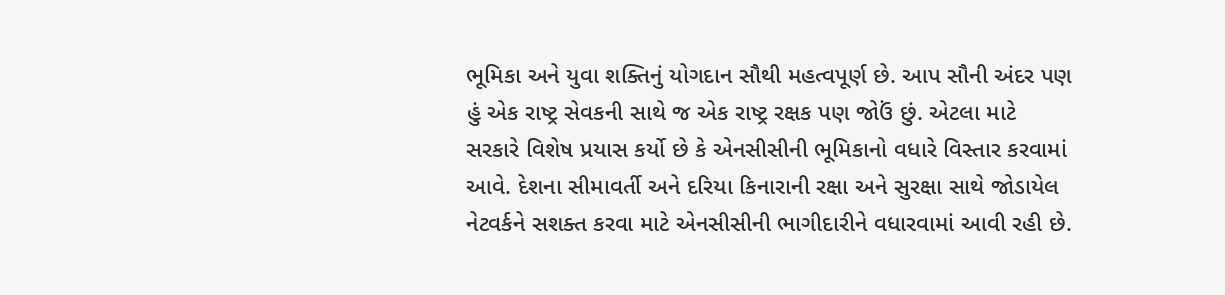ભૂમિકા અને યુવા શક્તિનું યોગદાન સૌથી મહત્વપૂર્ણ છે. આપ સૌની અંદર પણ હું એક રાષ્ટ્ર સેવકની સાથે જ એક રાષ્ટ્ર રક્ષક પણ જોઉં છું. એટલા માટે સરકારે વિશેષ પ્રયાસ કર્યો છે કે એનસીસીની ભૂમિકાનો વધારે વિસ્તાર કરવામાં આવે. દેશના સીમાવર્તી અને દરિયા કિનારાની રક્ષા અને સુરક્ષા સાથે જોડાયેલ નેટવર્કને સશક્ત કરવા માટે એનસીસીની ભાગીદારીને વધારવામાં આવી રહી છે.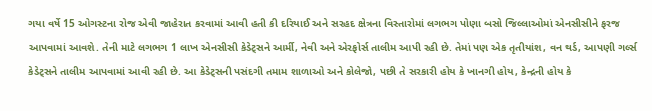ગયા વર્ષે 15 ઓગસ્ટના રોજ એવી જાહેરાત કરવામાં આવી હતી કી દરિયાઈ અને સરહદ ક્ષેત્રના વિસ્તારોમાં લગભગ પોણા બસો જિલ્લાઓમાં એનસીસીને ફરજ આપવામાં આવશે. તેની માટે લગભગ 1 લાખ એનસીસી કેડેટ્સને આર્મી, નેવી અને એરફોર્સ તાલીમ આપી રહી છે. તેમાં પણ એક તૃતીયાંશ, વન થર્ડ, આપણી ગર્લ્સ કેડેટ્સને તાલીમ આપવામાં આવી રહી છે. આ કેડેટ્સની પસંદગી તમામ શાળાઓ અને કોલેજો, પછી તે સરકારી હોય કે ખાનગી હોય, કેન્દ્રની હોય કે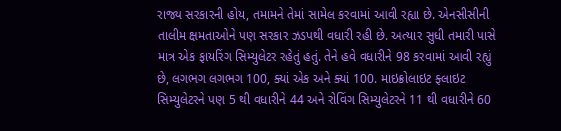રાજ્ય સરકારની હોય, તમામને તેમાં સામેલ કરવામાં આવી રહ્યા છે. એનસીસીની તાલીમ ક્ષમતાઓને પણ સરકાર ઝડપથી વધારી રહી છે. અત્યાર સુધી તમારી પાસે માત્ર એક ફાયરિંગ સિમ્યુલેટર રહેતું હતું. તેને હવે વધારીને 98 કરવામાં આવી રહ્યું છે, લગભગ લગભગ 100, ક્યાં એક અને ક્યાં 100. માઇક્રોલાઇટ ફ્લાઇટ સિમ્યુલેટરને પણ 5 થી વધારીને 44 અને રોવિંગ સિમ્યુલેટરને 11 થી વધારીને 60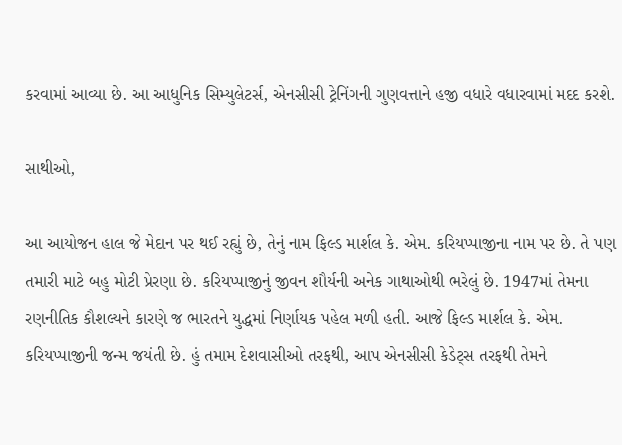કરવામાં આવ્યા છે. આ આધુનિક સિમ્યુલેટર્સ, એનસીસી ટ્રેનિંગની ગુણવત્તાને હજી વધારે વધારવામાં મદદ કરશે.

સાથીઓ,

આ આયોજન હાલ જે મેદાન પર થઈ રહ્યું છે, તેનું નામ ફિલ્ડ માર્શલ કે. એમ. કરિયપ્પાજીના નામ પર છે. તે પણ તમારી માટે બહુ મોટી પ્રેરણા છે. કરિયપ્પાજીનું જીવન શૌર્યની અનેક ગાથાઓથી ભરેલું છે. 1947માં તેમના રણનીતિક કૌશલ્યને કારણે જ ભારતને યુદ્ધમાં નિર્ણાયક પહેલ મળી હતી. આજે ફિલ્ડ માર્શલ કે. એમ. કરિયપ્પાજીની જન્મ જયંતી છે. હું તમામ દેશવાસીઓ તરફથી, આપ એનસીસી કેડેટ્સ તરફથી તેમને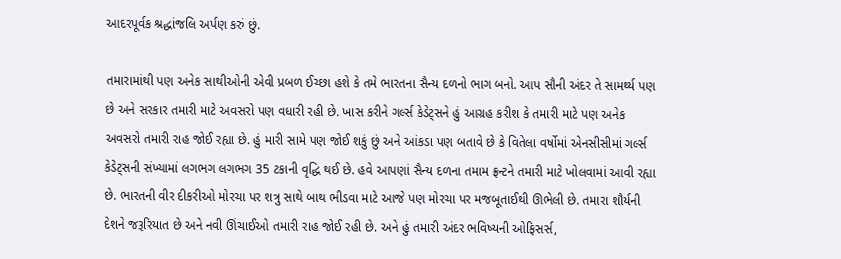આદરપૂર્વક શ્રદ્ધાંજલિ અર્પણ કરું છું.

તમારામાંથી પણ અનેક સાથીઓની એવી પ્રબળ ઈચ્છા હશે કે તમે ભારતના સૈન્ય દળનો ભાગ બનો. આપ સૌની અંદર તે સામર્થ્ય પણ છે અને સરકાર તમારી માટે અવસરો પણ વધારી રહી છે. ખાસ કરીને ગર્લ્સ કેડેટ્સને હું આગ્રહ કરીશ કે તમારી માટે પણ અનેક અવસરો તમારી રાહ જોઈ રહ્યા છે. હું મારી સામે પણ જોઈ શકું છું અને આંકડા પણ બતાવે છે કે વિતેલા વર્ષોમાં એનસીસીમાં ગર્લ્સ કેડેટ્સની સંખ્યામાં લગભગ લગભગ 35 ટકાની વૃદ્ધિ થઈ છે. હવે આપણાં સૈન્ય દળના તમામ ફ્રન્ટને તમારી માટે ખોલવામાં આવી રહ્યા છે. ભારતની વીર દીકરીઓ મોરચા પર શત્રુ સાથે બાથ ભીડવા માટે આજે પણ મોરચા પર મજબૂતાઈથી ઊભેલી છે. તમારા શૌર્યની દેશને જરૂરિયાત છે અને નવી ઊંચાઈઓ તમારી રાહ જોઈ રહી છે. અને હું તમારી અંદર ભવિષ્યની ઓફિસર્સ,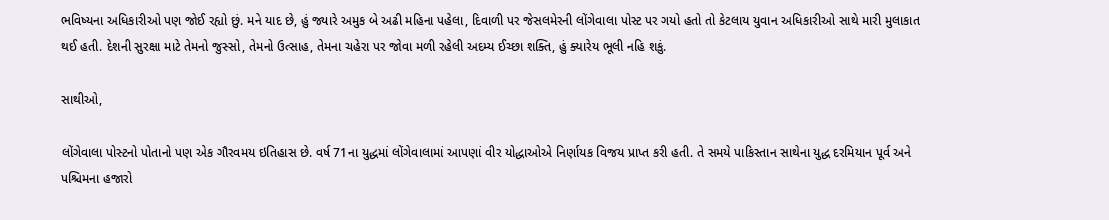ભવિષ્યના અધિકારીઓ પણ જોઈ રહ્યો છું. મને યાદ છે, હું જ્યારે અમુક બે અઢી મહિના પહેલા, દિવાળી પર જેસલમેરની લોંગેવાલા પોસ્ટ પર ગયો હતો તો કેટલાય યુવાન અધિકારીઓ સાથે મારી મુલાકાત થઈ હતી. દેશની સુરક્ષા માટે તેમનો જુસ્સો, તેમનો ઉત્સાહ, તેમના ચહેરા પર જોવા મળી રહેલી અદમ્ય ઈચ્છા શક્તિ, હું ક્યારેય ભૂલી નહિ શકું.

સાથીઓ,

લોંગેવાલા પોસ્ટનો પોતાનો પણ એક ગૌરવમય ઇતિહાસ છે. વર્ષ 71ના યુદ્ધમાં લોંગેવાલામાં આપણાં વીર યોદ્ધાઓએ નિર્ણાયક વિજય પ્રાપ્ત કરી હતી. તે સમયે પાકિસ્તાન સાથેના યુદ્ધ દરમિયાન પૂર્વ અને પશ્ચિમના હજારો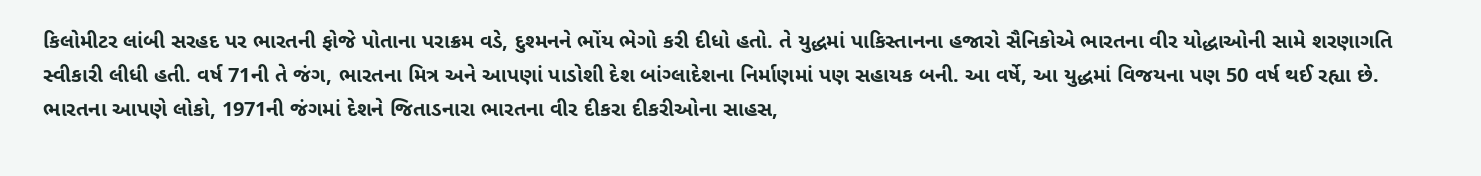કિલોમીટર લાંબી સરહદ પર ભારતની ફોજે પોતાના પરાક્રમ વડે, દુશ્મનને ભોંય ભેગો કરી દીધો હતો. તે યુદ્ધમાં પાકિસ્તાનના હજારો સૈનિકોએ ભારતના વીર યોદ્ધાઓની સામે શરણાગતિ સ્વીકારી લીધી હતી. વર્ષ 71ની તે જંગ, ભારતના મિત્ર અને આપણાં પાડોશી દેશ બાંગ્લાદેશના નિર્માણમાં પણ સહાયક બની. આ વર્ષે, આ યુદ્ધમાં વિજયના પણ 50 વર્ષ થઈ રહ્યા છે. ભારતના આપણે લોકો, 1971ની જંગમાં દેશને જિતાડનારા ભારતના વીર દીકરા દીકરીઓના સાહસ,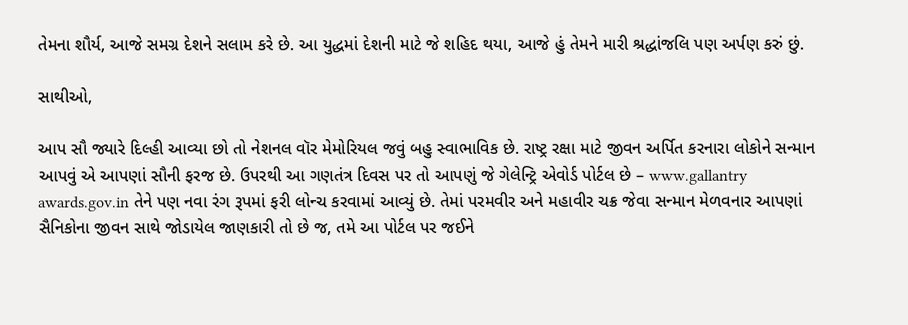તેમના શૌર્ય, આજે સમગ્ર દેશને સલામ કરે છે. આ યુદ્ધમાં દેશની માટે જે શહિદ થયા, આજે હું તેમને મારી શ્રદ્ધાંજલિ પણ અર્પણ કરું છું.

સાથીઓ,

આપ સૌ જ્યારે દિલ્હી આવ્યા છો તો નેશનલ વૉર મેમોરિયલ જવું બહુ સ્વાભાવિક છે. રાષ્ટ્ર રક્ષા માટે જીવન અર્પિત કરનારા લોકોને સન્માન આપવું એ આપણાં સૌની ફરજ છે. ઉપરથી આ ગણતંત્ર દિવસ પર તો આપણું જે ગેલેન્ટ્રિ એવોર્ડ પોર્ટલ છે – www.gallantry awards.gov.in તેને પણ નવા રંગ રૂપમાં ફરી લોન્ચ કરવામાં આવ્યું છે. તેમાં પરમવીર અને મહાવીર ચક્ર જેવા સન્માન મેળવનાર આપણાં સૈનિકોના જીવન સાથે જોડાયેલ જાણકારી તો છે જ, તમે આ પોર્ટલ પર જઈને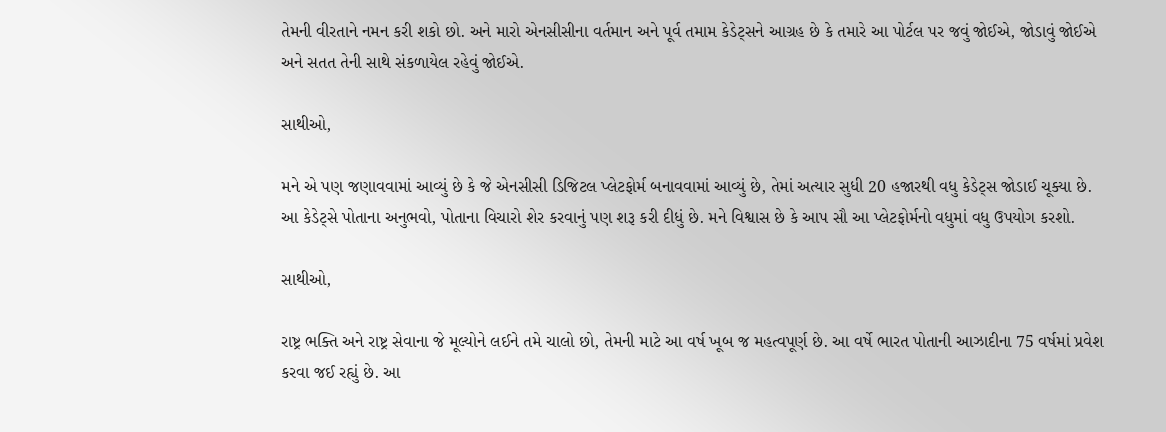તેમની વીરતાને નમન કરી શકો છો. અને મારો એનસીસીના વર્તમાન અને પૂર્વ તમામ કેડેટ્સને આગ્રહ છે કે તમારે આ પોર્ટલ પર જવું જોઈએ, જોડાવું જોઈએ અને સતત તેની સાથે સંકળાયેલ રહેવું જોઈએ.

સાથીઓ,

મને એ પણ જણાવવામાં આવ્યું છે કે જે એનસીસી ડિજિટલ પ્લેટફોર્મ બનાવવામાં આવ્યું છે, તેમાં અત્યાર સુધી 20 હજારથી વધુ કેડેટ્સ જોડાઈ ચૂક્યા છે. આ કેડેટ્સે પોતાના અનુભવો, પોતાના વિચારો શેર કરવાનું પણ શરૂ કરી દીધું છે. મને વિશ્વાસ છે કે આપ સૌ આ પ્લેટફોર્મનો વધુમાં વધુ ઉપયોગ કરશો.

સાથીઓ,

રાષ્ટ્ર ભક્તિ અને રાષ્ટ્ર સેવાના જે મૂલ્યોને લઈને તમે ચાલો છો, તેમની માટે આ વર્ષ ખૂબ જ મહત્વપૂર્ણ છે. આ વર્ષે ભારત પોતાની આઝાદીના 75 વર્ષમાં પ્રવેશ કરવા જઈ રહ્યું છે. આ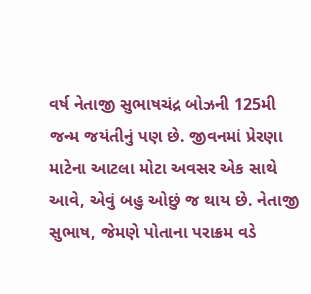વર્ષ નેતાજી સુભાષચંદ્ર બોઝની 125મી જન્મ જયંતીનું પણ છે. જીવનમાં પ્રેરણા માટેના આટલા મોટા અવસર એક સાથે આવે, એવું બહુ ઓછું જ થાય છે. નેતાજી સુભાષ, જેમણે પોતાના પરાક્રમ વડે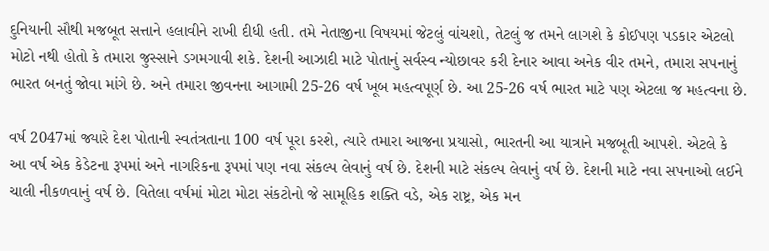દુનિયાની સૌથી મજબૂત સત્તાને હલાવીને રાખી દીધી હતી. તમે નેતાજીના વિષયમાં જેટલું વાંચશો, તેટલું જ તમને લાગશે કે કોઈપણ પડકાર એટલો મોટો નથી હોતો કે તમારા જુસ્સાને ડગમગાવી શકે. દેશની આઝાદી માટે પોતાનું સર્વસ્વ ન્યોછાવર કરી દેનાર આવા અનેક વીર તમને, તમારા સપનાનું ભારત બનતું જોવા માંગે છે. અને તમારા જીવનના આગામી 25-26 વર્ષ ખૂબ મહત્વપૂર્ણ છે. આ 25-26 વર્ષ ભારત માટે પણ એટલા જ મહત્વના છે.

વર્ષ 2047માં જ્યારે દેશ પોતાની સ્વતંત્રતાના 100 વર્ષ પૂરા કરશે, ત્યારે તમારા આજના પ્રયાસો, ભારતની આ યાત્રાને મજબૂતી આપશે. એટલે કે આ વર્ષ એક કેડેટના રૂપમાં અને નાગરિકના રૂપમાં પણ નવા સંકલ્પ લેવાનું વર્ષ છે. દેશની માટે સંકલ્પ લેવાનું વર્ષ છે. દેશની માટે નવા સપનાઓ લઈને ચાલી નીકળવાનું વર્ષ છે. વિતેલા વર્ષમાં મોટા મોટા સંકટોનો જે સામૂહિક શક્તિ વડે, એક રાષ્ટ્ર, એક મન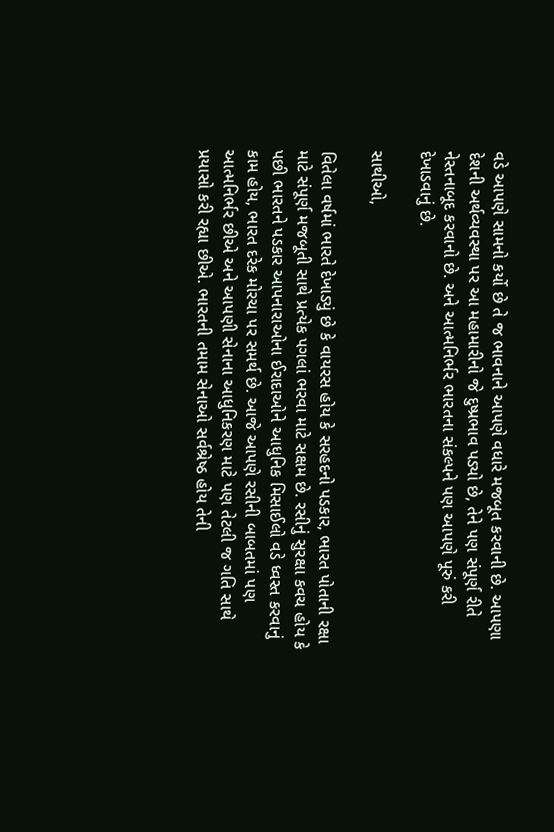વડે આપણે સામનો કર્યો છે તે જ ભાવનાને આપણે વધારે મજબૂત કરવાની છે. આપણા દેશની અર્થવ્યવસ્થા પર આ મહામારીનો જે દુષ્પ્રભાવ પડ્યો છે, તેને પણ સંપૂર્ણ રીતે નેસ્તનાબૂદ કરવાનો છે. અને આત્મનિર્ભર ભારતના સંકલ્પને પણ આપણે પૂરું કરી દેખાડવાનું છે.

સાથીઓ,

વિતેલા વર્ષમાં ભારતે દેખાડ્યું છે કે વાયરસ હોય કે સરહદનો પડકાર, ભારત પોતાની રક્ષા માટે સંપૂર્ણ મજબૂતી સાથે પ્રત્યેક પગલાં ભરવા માટે સક્ષમ છે. રસીનું સુરક્ષા કવચ હોય કે પછી ભારતને પડકાર આપનારાઓના ઈરાદાઓને આધુનિક મિસાઈલો વડે ધ્વસ્ત કરવાનું કામ હોય, ભારત દરેક મોરચા પર સમર્થ છે. આજે આપણે રસીની બાબતમાં પણ આત્મનિર્ભર છીએ અને આપણી સેનાના આધુનિકરણ માટે પણ તેટલી જ ગતિ સાથે પ્રયાસો કરી રહ્યા છીએ. ભારતની તમામ સેનાઓ સર્વશ્રેષ્ઠ હોય તેની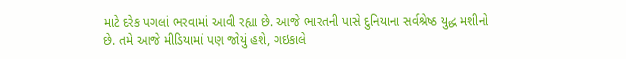માટે દરેક પગલાં ભરવામાં આવી રહ્યા છે. આજે ભારતની પાસે દુનિયાના સર્વશ્રેષ્ઠ યુદ્ધ મશીનો છે. તમે આજે મીડિયામાં પણ જોયું હશે, ગઇકાલે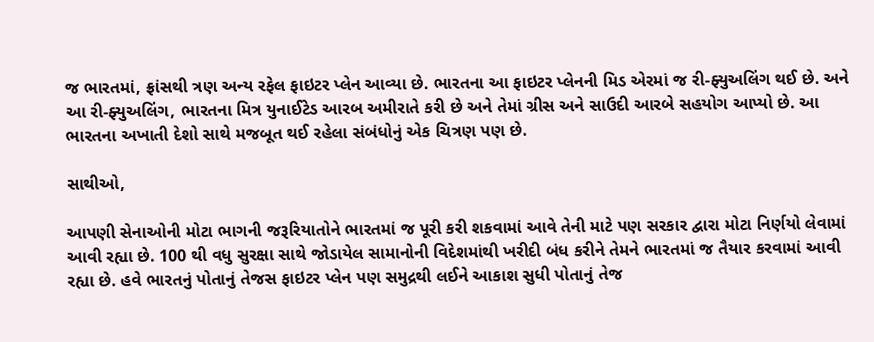જ ભારતમાં, ફ્રાંસથી ત્રણ અન્ય રફેલ ફાઇટર પ્લેન આવ્યા છે. ભારતના આ ફાઇટર પ્લેનની મિડ એરમાં જ રી-ફ્યુઅલિંગ થઈ છે. અને આ રી-ફ્યુઅલિંગ, ભારતના મિત્ર યુનાઈટેડ આરબ અમીરાતે કરી છે અને તેમાં ગ્રીસ અને સાઉદી આરબે સહયોગ આપ્યો છે. આ ભારતના અખાતી દેશો સાથે મજબૂત થઈ રહેલા સંબંધોનું એક ચિત્રણ પણ છે.

સાથીઓ,

આપણી સેનાઓની મોટા ભાગની જરૂરિયાતોને ભારતમાં જ પૂરી કરી શકવામાં આવે તેની માટે પણ સરકાર દ્વારા મોટા નિર્ણયો લેવામાં આવી રહ્યા છે. 100 થી વધુ સુરક્ષા સાથે જોડાયેલ સામાનોની વિદેશમાંથી ખરીદી બંધ કરીને તેમને ભારતમાં જ તૈયાર કરવામાં આવી રહ્યા છે. હવે ભારતનું પોતાનું તેજસ ફાઇટર પ્લેન પણ સમુદ્રથી લઈને આકાશ સુધી પોતાનું તેજ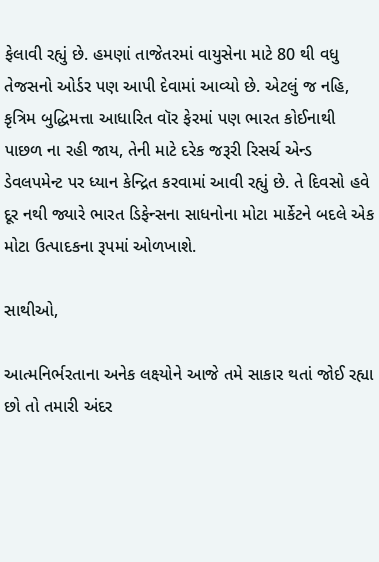ફેલાવી રહ્યું છે. હમણાં તાજેતરમાં વાયુસેના માટે 80 થી વધુ તેજસનો ઓર્ડર પણ આપી દેવામાં આવ્યો છે. એટલું જ નહિ, કૃત્રિમ બુદ્ધિમત્તા આધારિત વૉર ફેરમાં પણ ભારત કોઈનાથી પાછળ ના રહી જાય, તેની માટે દરેક જરૂરી રિસર્ચ એન્ડ ડેવલપમેન્ટ પર ધ્યાન કેન્દ્રિત કરવામાં આવી રહ્યું છે. તે દિવસો હવે દૂર નથી જ્યારે ભારત ડિફેન્સના સાધનોના મોટા માર્કેટને બદલે એક મોટા ઉત્પાદકના રૂપમાં ઓળખાશે.

સાથીઓ,

આત્મનિર્ભરતાના અનેક લક્ષ્યોને આજે તમે સાકાર થતાં જોઈ રહ્યા છો તો તમારી અંદર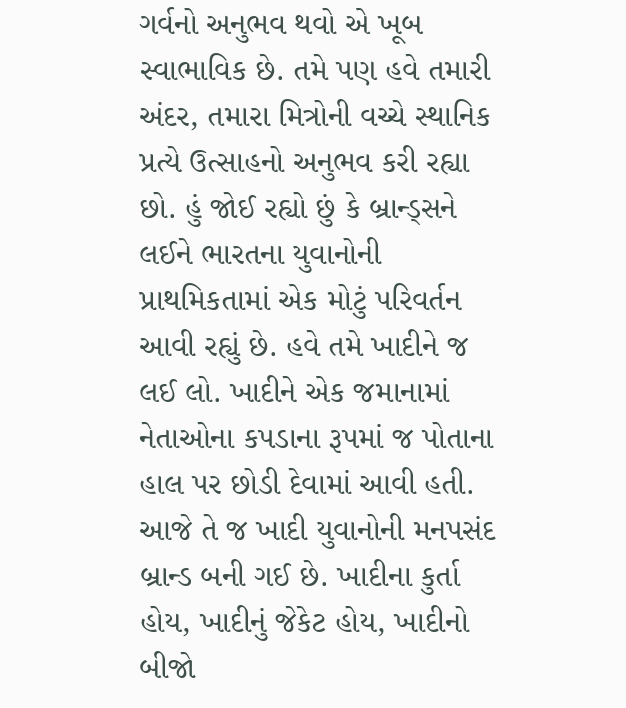ગર્વનો અનુભવ થવો એ ખૂબ સ્વાભાવિક છે. તમે પણ હવે તમારી અંદર, તમારા મિત્રોની વચ્ચે સ્થાનિક પ્રત્યે ઉત્સાહનો અનુભવ કરી રહ્યા છો. હું જોઈ રહ્યો છું કે બ્રાન્ડ્સને લઈને ભારતના યુવાનોની પ્રાથમિકતામાં એક મોટું પરિવર્તન આવી રહ્યું છે. હવે તમે ખાદીને જ લઈ લો. ખાદીને એક જમાનામાં નેતાઓના કપડાના રૂપમાં જ પોતાના હાલ પર છોડી દેવામાં આવી હતી. આજે તે જ ખાદી યુવાનોની મનપસંદ બ્રાન્ડ બની ગઈ છે. ખાદીના કુર્તા હોય, ખાદીનું જેકેટ હોય, ખાદીનો બીજો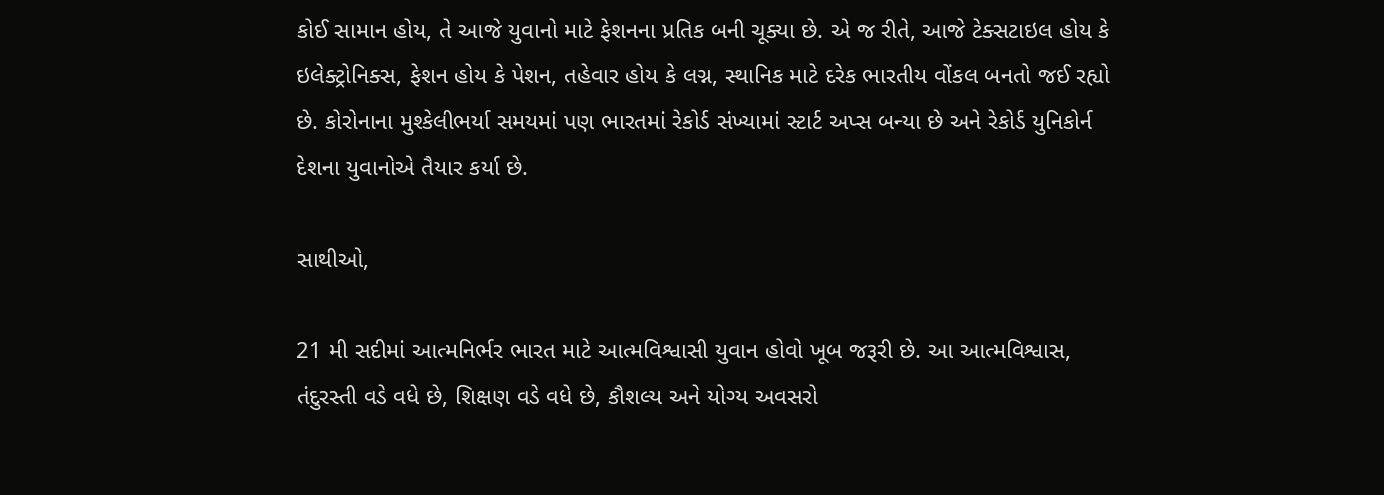કોઈ સામાન હોય, તે આજે યુવાનો માટે ફેશનના પ્રતિક બની ચૂક્યા છે. એ જ રીતે, આજે ટેક્સટાઇલ હોય કે ઇલેક્ટ્રોનિક્સ, ફેશન હોય કે પેશન, તહેવાર હોય કે લગ્ન, સ્થાનિક માટે દરેક ભારતીય વોંકલ બનતો જઈ રહ્યો છે. કોરોનાના મુશ્કેલીભર્યા સમયમાં પણ ભારતમાં રેકોર્ડ સંખ્યામાં સ્ટાર્ટ અપ્સ બન્યા છે અને રેકોર્ડ યુનિકોર્ન દેશના યુવાનોએ તૈયાર કર્યા છે.

સાથીઓ,

21 મી સદીમાં આત્મનિર્ભર ભારત માટે આત્મવિશ્વાસી યુવાન હોવો ખૂબ જરૂરી છે. આ આત્મવિશ્વાસ, તંદુરસ્તી વડે વધે છે, શિક્ષણ વડે વધે છે, કૌશલ્ય અને યોગ્ય અવસરો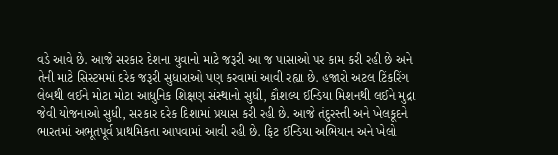વડે આવે છે. આજે સરકાર દેશના યુવાનો માટે જરૂરી આ જ પાસાઓ પર કામ કરી રહી છે અને તેની માટે સિસ્ટમમાં દરેક જરૂરી સુધારાઓ પણ કરવામાં આવી રહ્યા છે. હજારો અટલ ટિંકરિંગ લેબથી લઈને મોટા મોટા આધુનિક શિક્ષણ સંસ્થાનો સુધી, કૌશલ્ય ઈન્ડિયા મિશનથી લઈને મુદ્રા જેવી યોજનાઓ સુધી, સરકાર દરેક દિશામાં પ્રયાસ કરી રહી છે. આજે તંદુરસ્તી અને ખેલકૂદને ભારતમાં અભૂતપૂર્વ પ્રાથમિકતા આપવામાં આવી રહી છે. ફિટ ઈન્ડિયા અભિયાન અને ખેલો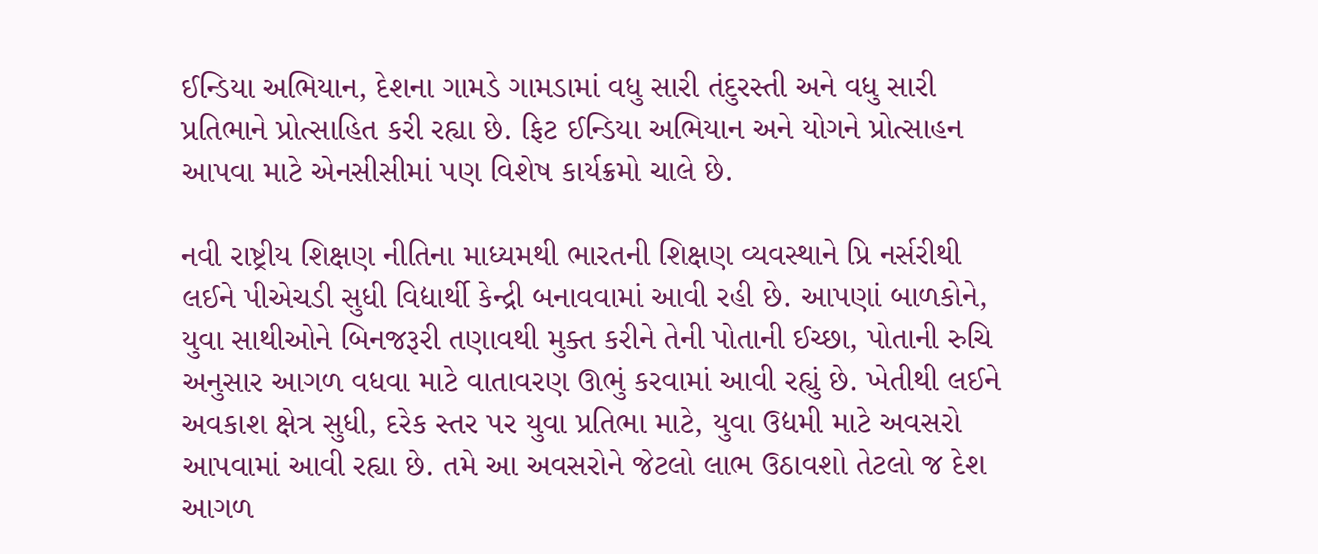ઈન્ડિયા અભિયાન, દેશના ગામડે ગામડામાં વધુ સારી તંદુરસ્તી અને વધુ સારી પ્રતિભાને પ્રોત્સાહિત કરી રહ્યા છે. ફિટ ઈન્ડિયા અભિયાન અને યોગને પ્રોત્સાહન આપવા માટે એનસીસીમાં પણ વિશેષ કાર્યક્રમો ચાલે છે.

નવી રાષ્ટ્રીય શિક્ષણ નીતિના માધ્યમથી ભારતની શિક્ષણ વ્યવસ્થાને પ્રિ નર્સરીથી લઈને પીએચડી સુધી વિદ્યાર્થી કેન્દ્રી બનાવવામાં આવી રહી છે. આપણાં બાળકોને, યુવા સાથીઓને બિનજરૂરી તણાવથી મુક્ત કરીને તેની પોતાની ઈચ્છા, પોતાની રુચિ અનુસાર આગળ વધવા માટે વાતાવરણ ઊભું કરવામાં આવી રહ્યું છે. ખેતીથી લઈને અવકાશ ક્ષેત્ર સુધી, દરેક સ્તર પર યુવા પ્રતિભા માટે, યુવા ઉદ્યમી માટે અવસરો આપવામાં આવી રહ્યા છે. તમે આ અવસરોને જેટલો લાભ ઉઠાવશો તેટલો જ દેશ આગળ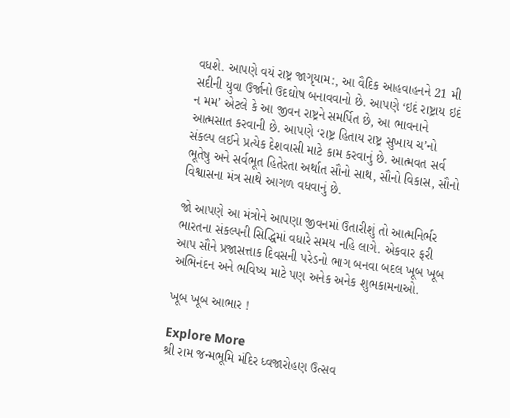વધશે. આપણે વયં રાષ્ટ્ર જાગૃયામ:, આ વૈદિક આહવાહનને 21 મી સદીની યુવા ઉર્જાનો ઉદઘોષ બનાવવાનો છે. આપણે ‘ઇદં રાષ્ટ્રાય ઇદં ન મમ’ એટલે કે આ જીવન રાષ્ટ્રને સમર્પિત છે, આ ભાવનાને આત્મસાત કરવાની છે. આપણે ‘રાષ્ટ્ર હિતાય રાષ્ટ્ર સુખાય ચ’નો સંકલ્પ લઈને પ્રત્યેક દેશવાસી માટે કામ કરવાનું છે. આત્મવત સર્વ ભૂતેષુ અને સર્વભૂત હિતેરતા અર્થાત સૌનો સાથ, સૌનો વિકાસ, સૌનો વિશ્વાસના મંત્ર સાથે આગળ વધવાનું છે.

જો આપણે આ મંત્રોને આપણા જીવનમાં ઉતારીશું તો આત્મનિર્ભર ભારતના સંકલ્પની સિદ્ધિમાં વધારે સમય નહિ લાગે. એકવાર ફરી આપ સૌને પ્રજાસત્તાક દિવસની પરેડનો ભાગ બનવા બદલ ખૂબ ખૂબ અભિનંદન અને ભવિષ્ય માટે પણ અનેક અનેક શુભકામનાઓ.

ખૂબ ખૂબ આભાર !

Explore More
શ્રી રામ જન્મભૂમિ મંદિર ધ્વજારોહણ ઉત્સવ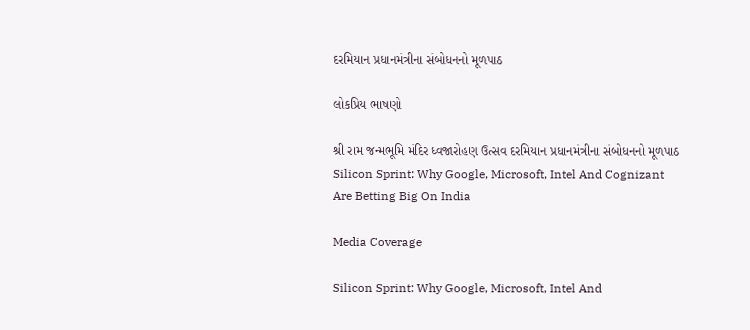દરમિયાન પ્રધાનમંત્રીના સંબોધનનો મૂળપાઠ

લોકપ્રિય ભાષણો

શ્રી રામ જન્મભૂમિ મંદિર ધ્વજારોહણ ઉત્સવ દરમિયાન પ્રધાનમંત્રીના સંબોધનનો મૂળપાઠ
Silicon Sprint: Why Google, Microsoft, Intel And Cognizant Are Betting Big On India

Media Coverage

Silicon Sprint: Why Google, Microsoft, Intel And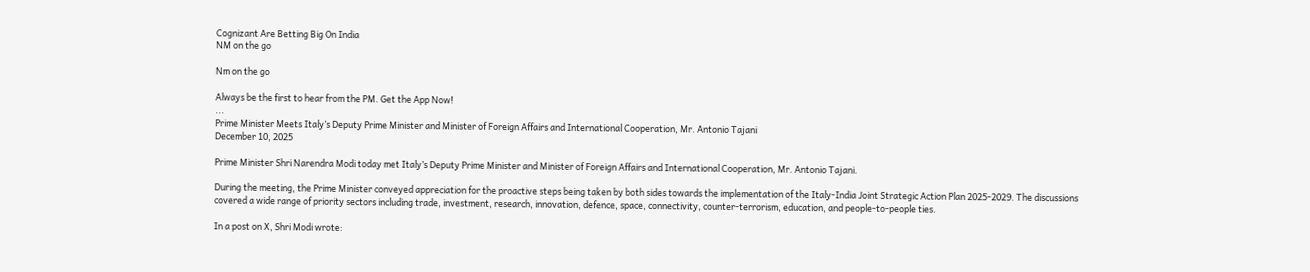Cognizant Are Betting Big On India
NM on the go

Nm on the go

Always be the first to hear from the PM. Get the App Now!
...
Prime Minister Meets Italy’s Deputy Prime Minister and Minister of Foreign Affairs and International Cooperation, Mr. Antonio Tajani
December 10, 2025

Prime Minister Shri Narendra Modi today met Italy’s Deputy Prime Minister and Minister of Foreign Affairs and International Cooperation, Mr. Antonio Tajani.

During the meeting, the Prime Minister conveyed appreciation for the proactive steps being taken by both sides towards the implementation of the Italy-India Joint Strategic Action Plan 2025-2029. The discussions covered a wide range of priority sectors including trade, investment, research, innovation, defence, space, connectivity, counter-terrorism, education, and people-to-people ties.

In a post on X, Shri Modi wrote: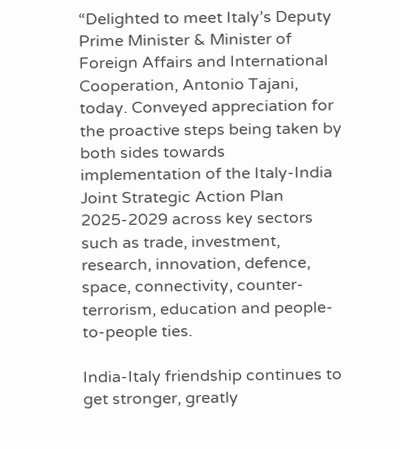“Delighted to meet Italy’s Deputy Prime Minister & Minister of Foreign Affairs and International Cooperation, Antonio Tajani, today. Conveyed appreciation for the proactive steps being taken by both sides towards implementation of the Italy-India Joint Strategic Action Plan 2025-2029 across key sectors such as trade, investment, research, innovation, defence, space, connectivity, counter-terrorism, education and people-to-people ties.

India-Italy friendship continues to get stronger, greatly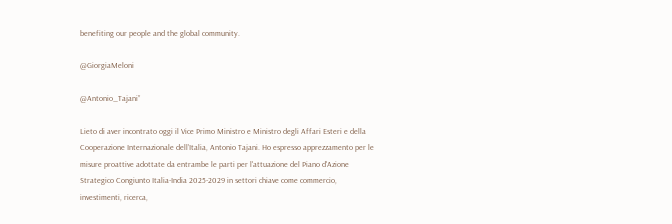benefiting our people and the global community.

@GiorgiaMeloni

@Antonio_Tajani”

Lieto di aver incontrato oggi il Vice Primo Ministro e Ministro degli Affari Esteri e della Cooperazione Internazionale dell’Italia, Antonio Tajani. Ho espresso apprezzamento per le misure proattive adottate da entrambe le parti per l'attuazione del Piano d'Azione Strategico Congiunto Italia-India 2025-2029 in settori chiave come commercio, investimenti, ricerca,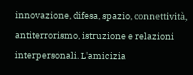innovazione, difesa, spazio, connettività, antiterrorismo, istruzione e relazioni interpersonali. L'amicizia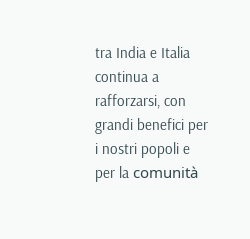tra India e Italia continua a rafforzarsi, con grandi benefici per i nostri popoli e per la comunità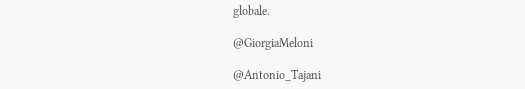globale.

@GiorgiaMeloni

@Antonio_Tajani